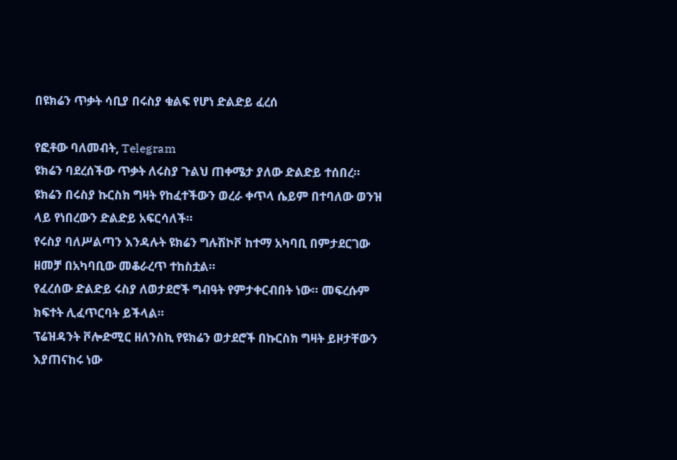በዩክሬን ጥቃት ሳቢያ በሩስያ ቁልፍ የሆነ ድልድይ ፈረሰ

የፎቶው ባለመብት, Telegram
ዩክሬን ባደረሰችው ጥቃት ለሩስያ ጉልህ ጠቀሜታ ያለው ድልድይ ተሰበረ።
ዩክሬን በሩስያ ኩርስክ ግዛት የከፈተችውን ወረራ ቀጥላ ሴይም በተባለው ወንዝ ላይ የነበረውን ድልድይ አፍርሳለች።
የሩስያ ባለሥልጣን እንዳሉት ዩክሬን ግሉሽኮቮ ከተማ አካባቢ በምታደርገው ዘመቻ በአካባቢው መቆራረጥ ተከስቷል።
የፈረሰው ድልድይ ሩስያ ለወታደሮች ግብዓት የምታቀርብበት ነው። መፍረሱም ክፍተት ሊፈጥርባት ይችላል።
ፕሬዝዳንት ቮሎድሚር ዘለንስኪ የዩክሬን ወታደሮች በኩርስክ ግዛት ይዞታቸውን እያጠናከሩ ነው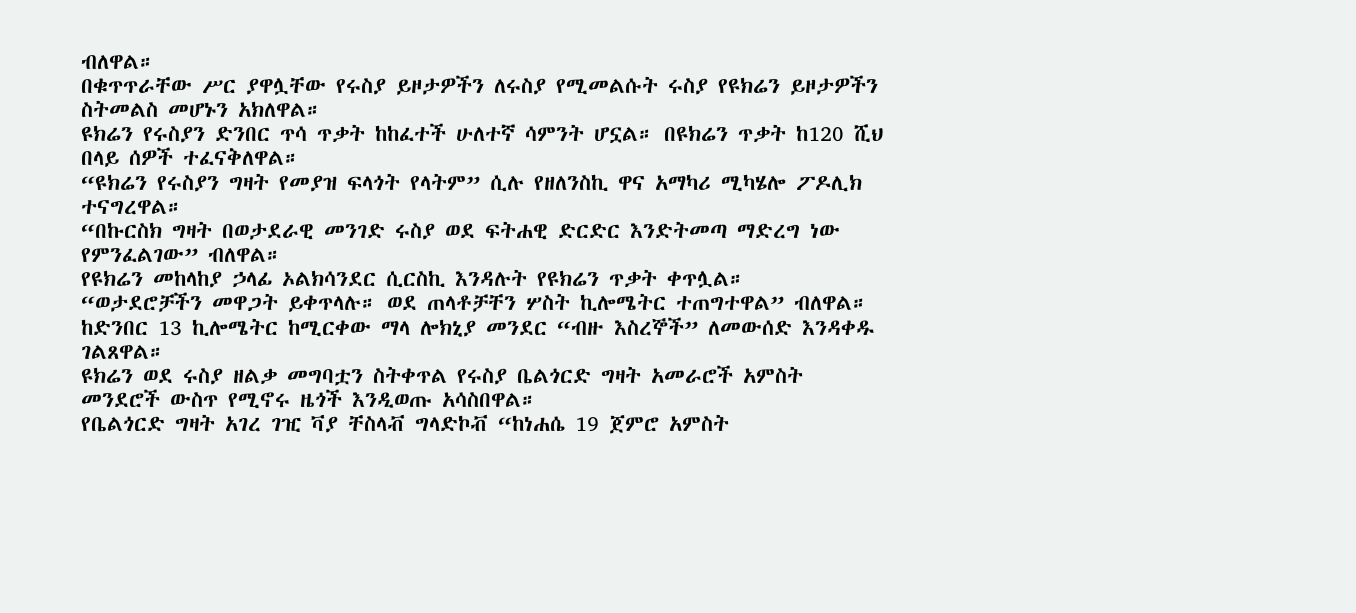ብለዋል።
በቁጥጥራቸው ሥር ያዋሏቸው የሩስያ ይዞታዎችን ለሩስያ የሚመልሱት ሩስያ የዩክሬን ይዞታዎችን ስትመልስ መሆኑን አክለዋል።
ዩክሬን የሩስያን ድንበር ጥሳ ጥቃት ከከፈተች ሁለተኛ ሳምንት ሆኗል። በዩክሬን ጥቃት ከ120 ሺህ በላይ ሰዎች ተፈናቅለዋል።
“ዩክሬን የሩስያን ግዛት የመያዝ ፍላጎት የላትም” ሲሉ የዘለንስኪ ዋና አማካሪ ሚካሄሎ ፖዶሊክ ተናግረዋል።
“በኩርስክ ግዛት በወታደራዊ መንገድ ሩስያ ወደ ፍትሐዊ ድርድር እንድትመጣ ማድረግ ነው የምንፈልገው” ብለዋል።
የዩክሬን መከላከያ ኃላፊ ኦልክሳንደር ሲርስኪ እንዳሉት የዩክሬን ጥቃት ቀጥሏል።
“ወታደሮቻችን መዋጋት ይቀጥላሉ። ወደ ጠላቶቻቸን ሦስት ኪሎሜትር ተጠግተዋል” ብለዋል።
ከድንበር 13 ኪሎሜትር ከሚርቀው ማላ ሎክኒያ መንደር “ብዙ እስረኞች” ለመውሰድ እንዳቀዱ ገልጸዋል።
ዩክሬን ወደ ሩስያ ዘልቃ መግባቷን ስትቀጥል የሩስያ ቤልጎርድ ግዛት አመራሮች አምስት መንደሮች ውስጥ የሚኖሩ ዜጎች እንዲወጡ አሳስበዋል።
የቤልጎርድ ግዛት አገረ ገዢ ቫያ ቸስላቭ ግላድኮቭ “ከነሐሴ 19 ጀምሮ አምስት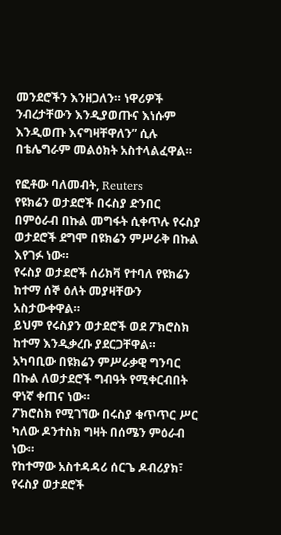መንደሮችን እንዘጋለን። ነዋሪዎች ንብረታቸውን እንዲያወጡና እነሱም እንዲወጡ እናግዛቸዋለን” ሲሉ በቴሌግራም መልዕክት አስተላልፈዋል።

የፎቶው ባለመብት, Reuters
የዩክሬን ወታደሮች በሩስያ ድንበር በምዕራብ በኩል መግፋት ሲቀጥሉ የሩስያ ወታደሮች ደግሞ በዩክሬን ምሥራቅ በኩል እየገፉ ነው።
የሩስያ ወታደሮች ሰሪክቫ የተባለ የዩክሬን ከተማ ሰኞ ዕለት መያዛቸውን አስታውቀዋል።
ይህም የሩስያን ወታደሮች ወደ ፖክሮስክ ከተማ እንዲቃረቡ ያደርጋቸዋል።
አካባቢው በዩክሬን ምሥራቃዊ ግንባር በኩል ለወታደሮች ግብዓት የሚቀርብበት ዋነኛ ቀጠና ነው።
ፖክሮስክ የሚገኘው በሩስያ ቁጥጥር ሥር ካለው ዶንተስክ ግዛት በሰሜን ምዕራብ ነው።
የከተማው አስተዳዳሪ ሰርጌ ዶብሪያክ፣ የሩስያ ወታደሮች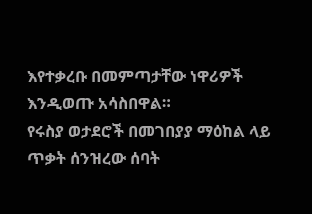እየተቃረቡ በመምጣታቸው ነዋሪዎች እንዲወጡ አሳስበዋል።
የሩስያ ወታደሮች በመገበያያ ማዕከል ላይ ጥቃት ሰንዝረው ሰባት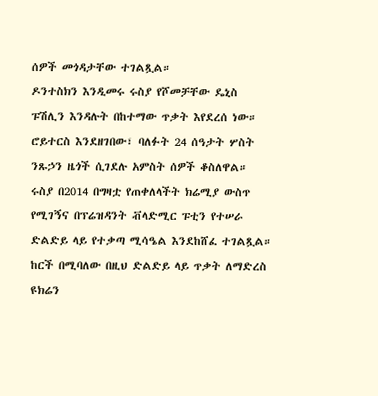ሰዎች መጎዳታቸው ተገልጿል።
ዶንተስክን እንዲመሩ ሩስያ የሾመቻቸው ዴኒስ ፑሽሊን እንዳሉት በከተማው ጥቃት እየደረሰ ነው።
ሮይተርስ እንደዘገበው፣ ባለፉት 24 ሰዓታት ሦስት ንጹኃን ዜጎች ሲገደሉ አምስት ሰዎች ቆስለዋል።
ሩስያ በ2014 በግዛቷ የጠቀለላችት ክሬሚያ ውስጥ የሚገኝና በፕሬዝዳንት ቭላድሚር ፑቲን የተሠራ ድልድይ ላይ የተቃጣ ሚሳዔል እንደከሸፈ ተገልጿል።
ከርች በሚባለው በዚህ ድልድይ ላይ ጥቃት ለማድረስ ዩክሬን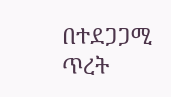በተደጋጋሚ ጥረት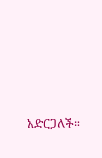አድርጋለች።